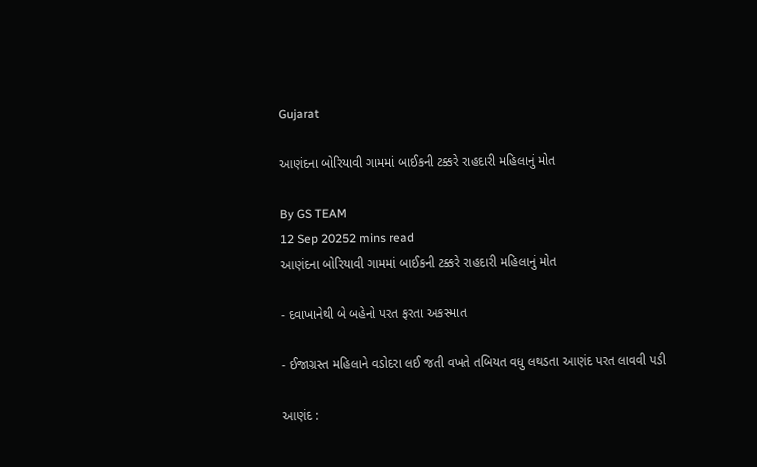Gujarat

આણંદના બોરિયાવી ગામમાં બાઈકની ટક્કરે રાહદારી મહિલાનું મોત

By GS TEAM
12 Sep 20252 mins read
આણંદના બોરિયાવી ગામમાં બાઈકની ટક્કરે રાહદારી મહિલાનું મોત

- દવાખાનેથી બે બહેનો પરત ફરતા અકસ્માત

- ઈજાગ્રસ્ત મહિલાને વડોદરા લઈ જતી વખતે તબિયત વધુ લથડતા આણંદ પરત લાવવી પડી

આણંદ :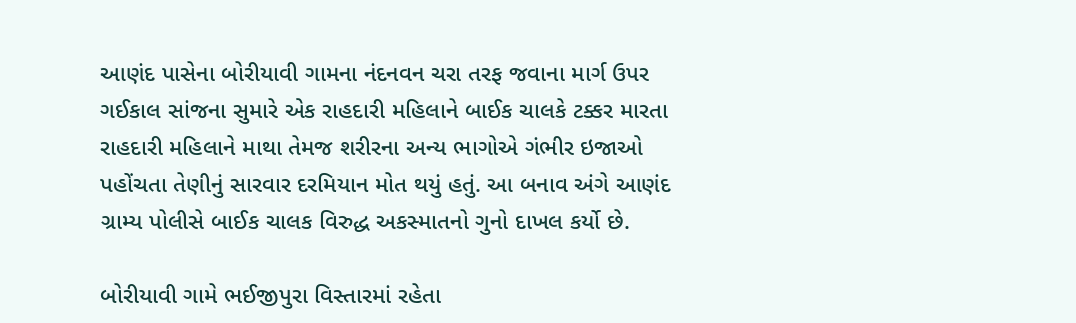આણંદ પાસેના બોરીયાવી ગામના નંદનવન ચરા તરફ જવાના માર્ગ ઉપર ગઈકાલ સાંજના સુમારે એક રાહદારી મહિલાને બાઈક ચાલકે ટક્કર મારતા રાહદારી મહિલાને માથા તેમજ શરીરના અન્ય ભાગોએ ગંભીર ઇજાઓ પહોંચતા તેણીનું સારવાર દરમિયાન મોત થયું હતું. આ બનાવ અંગે આણંદ ગ્રામ્ય પોલીસે બાઈક ચાલક વિરુદ્ધ અકસ્માતનો ગુનો દાખલ કર્યો છે.

બોરીયાવી ગામે ભઈજીપુરા વિસ્તારમાં રહેતા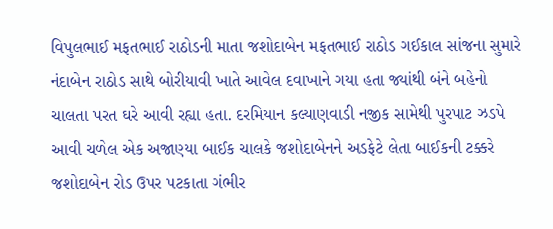વિપુલભાઈ મફતભાઈ રાઠોડની માતા જશોદાબેન મફતભાઈ રાઠોડ ગઈકાલ સાંજના સુમારે નંદાબેન રાઠોડ સાથે બોરીયાવી ખાતે આવેલ દવાખાને ગયા હતા જ્યાંથી બંને બહેનો ચાલતા પરત ઘરે આવી રહ્યા હતા. દરમિયાન કલ્યાણવાડી નજીક સામેથી પુરપાટ ઝડપે આવી ચળેલ એક અજાણ્યા બાઈક ચાલકે જશોદાબેનને અડફેટે લેતા બાઈકની ટક્કરે જશોદાબેન રોડ ઉપર પટકાતા ગંભીર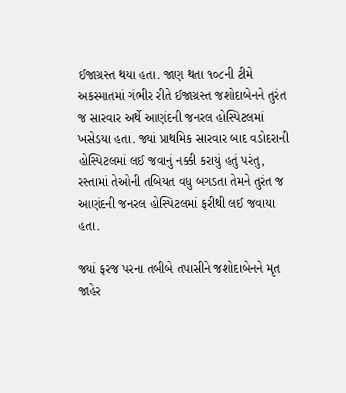ઈજાગ્રસ્ત થયા હતા. જાણ થતા ૧૦૮ની ટીમે અકસ્માતમાં ગંભીર રીતે ઈજાગ્રસ્ત જશોદાબેનને તુરંત જ સારવાર અર્થે આણંદની જનરલ હોસ્પિટલમાં ખસેડયા હતા. જ્યાં પ્રાથમિક સારવાર બાદ વડોદરાની હોસ્પિટલમાં લઈ જવાનું નક્કી કરાયું હતું પરંતુ, રસ્તામાં તેઓની તબિયત વધુ બગડતા તેમને તુરંત જ આણંદની જનરલ હોસ્પિટલમાં ફરીથી લઈ જવાયા હતા.

જ્યાં ફરજ પરના તબીબે તપાસીને જશોદાબેનને મૃત જાહેર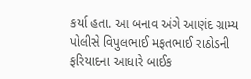કર્યા હતા. આ બનાવ અંગે આણંદ ગ્રામ્ય પોલીસે વિપુલભાઈ મફતભાઈ રાઠોડની ફરિયાદના આધારે બાઈક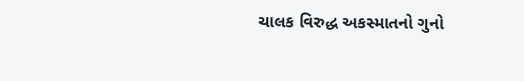ચાલક વિરુદ્ધ અકસ્માતનો ગુનો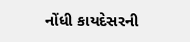નોંધી કાયદેસરની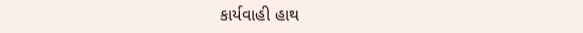કાર્યવાહી હાથ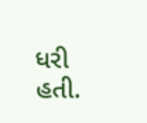ધરી હતી.